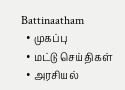Battinaatham
  • முகப்பு
  • மட்டு செய்திகள்
  • அரசியல்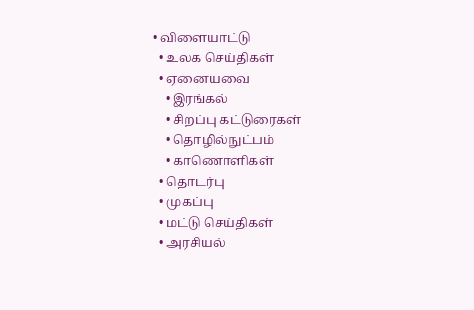• விளையாட்டு
  • உலக செய்திகள்
  • ஏனையவை
    • இரங்கல்
    • சிறப்பு கட்டுரைகள்
    • தொழில்நுட்பம்
    • காணொளிகள்
  • தொடர்பு
  • முகப்பு
  • மட்டு செய்திகள்
  • அரசியல்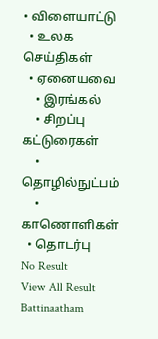• விளையாட்டு
  • உலக செய்திகள்
  • ஏனையவை
    • இரங்கல்
    • சிறப்பு கட்டுரைகள்
    • தொழில்நுட்பம்
    • காணொளிகள்
  • தொடர்பு
No Result
View All Result
Battinaatham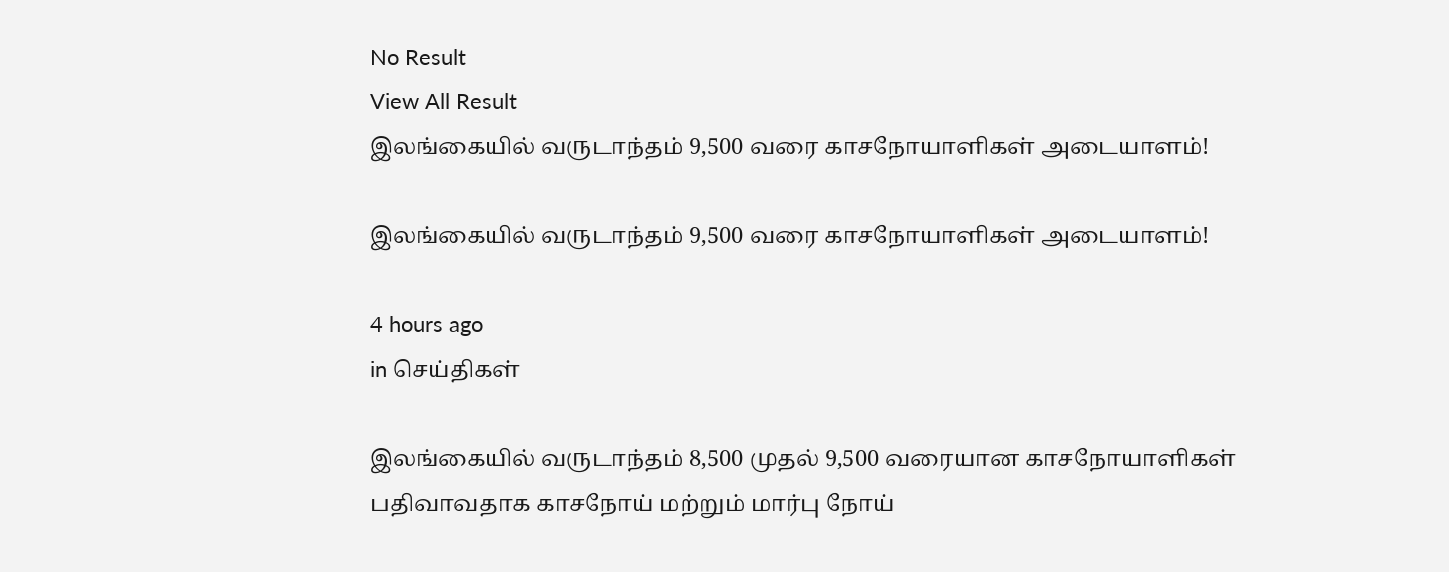No Result
View All Result
இலங்கையில் வருடாந்தம் 9,500 வரை காசநோயாளிகள் அடையாளம்!

இலங்கையில் வருடாந்தம் 9,500 வரை காசநோயாளிகள் அடையாளம்!

4 hours ago
in செய்திகள்

இலங்கையில் வருடாந்தம் 8,500 முதல் 9,500 வரையான காசநோயாளிகள் பதிவாவதாக காசநோய் மற்றும் மார்பு நோய்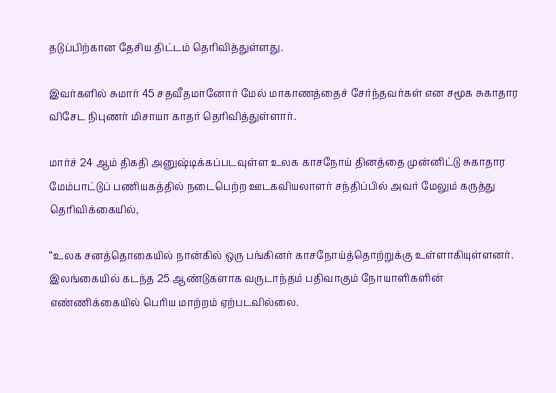தடுப்பிற்கான தேசிய திட்டம் தெரிவித்துள்ளது.

இவர்களில் சுமார் 45 சதவீதமானோர் மேல் மாகாணத்தைச் சேர்ந்தவர்கள் என சமூக சுகாதார விசேட நிபுணர் மிசாயா காதர் தெரிவித்துள்ளார்.

மார்ச் 24 ஆம் திகதி அனுஷ்டிக்கப்படவுள்ள உலக காசநோய் தினத்தை முன்னிட்டு சுகாதார மேம்பாட்டுப் பணியகத்தில் நடைபெற்ற ஊடகவியலாளர் சந்திப்பில் அவர் மேலும் கருத்து தெரிவிக்கையில்,

“உலக சனத்தொகையில் நான்கில் ஒரு பங்கினர் காசநோய்த்தொற்றுக்கு உள்ளாகியுள்ளனர். இலங்கையில் கடந்த 25 ஆண்டுகளாக வருடாந்தம் பதிவாகும் நோயாளிகளின் எண்ணிக்கையில் பெரிய மாற்றம் ஏற்படவில்லை.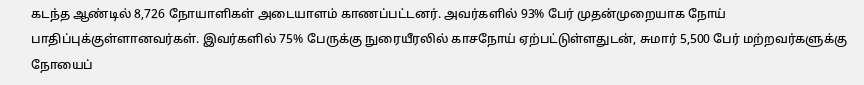கடந்த ஆண்டில் 8,726 நோயாளிகள் அடையாளம் காணப்பட்டனர். அவர்களில் 93% பேர் முதன்முறையாக நோய் பாதிப்புக்குள்ளானவர்கள். இவர்களில் 75% பேருக்கு நுரையீரலில் காசநோய் ஏற்பட்டுள்ளதுடன், சுமார் 5,500 பேர் மற்றவர்களுக்கு நோயைப்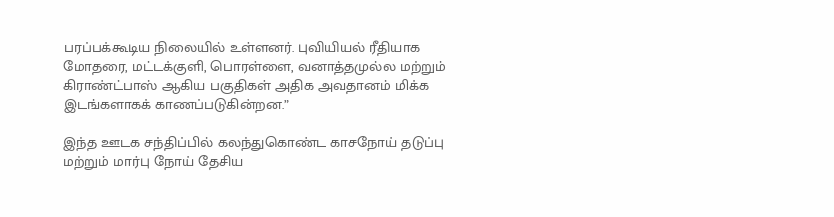பரப்பக்கூடிய நிலையில் உள்ளனர். புவியியல் ரீதியாக மோதரை, மட்டக்குளி, பொரள்ளை, வனாத்தமுல்ல மற்றும் கிராண்ட்பாஸ் ஆகிய பகுதிகள் அதிக அவதானம் மிக்க இடங்களாகக் காணப்படுகின்றன.”

இந்த ஊடக சந்திப்பில் கலந்துகொண்ட காசநோய் தடுப்பு மற்றும் மார்பு நோய் தேசிய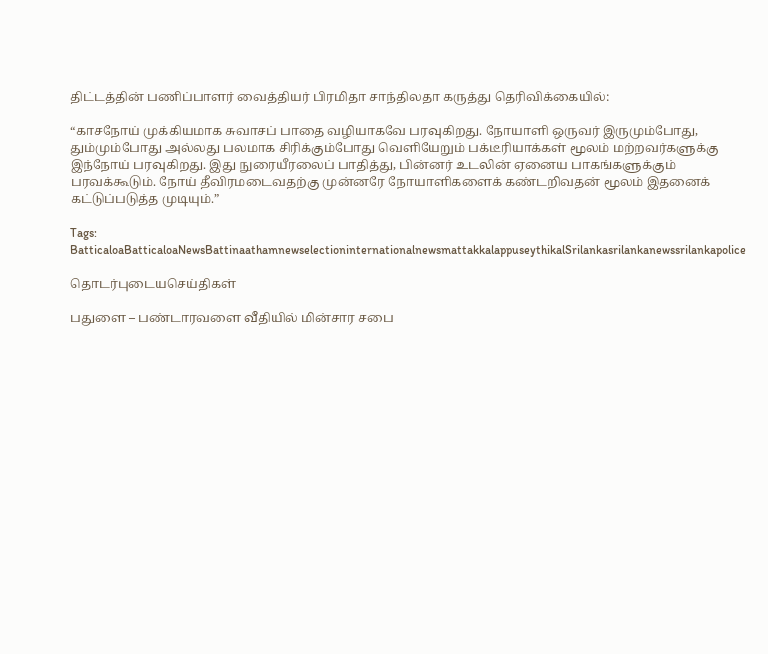திட்டத்தின் பணிப்பாளர் வைத்தியர் பிரமிதா சாந்திலதா கருத்து தெரிவிக்கையில்:

“காசநோய் முக்கியமாக சுவாசப் பாதை வழியாகவே பரவுகிறது. நோயாளி ஒருவர் இருமும்போது, தும்மும்போது அல்லது பலமாக சிரிக்கும்போது வெளியேறும் பக்டீரியாக்கள் மூலம் மற்றவர்களுக்கு இந்நோய் பரவுகிறது. இது நுரையீரலைப் பாதித்து, பின்னர் உடலின் ஏனைய பாகங்களுக்கும் பரவக்கூடும். நோய் தீவிரமடைவதற்கு முன்னரே நோயாளிகளைக் கண்டறிவதன் மூலம் இதனைக் கட்டுப்படுத்த முடியும்.”

Tags: BatticaloaBatticaloaNewsBattinaathamnewselectioninternationalnewsmattakkalappuseythikalSrilankasrilankanewssrilankapolice

தொடர்புடையசெய்திகள்

பதுளை – பண்டாரவளை வீதியில் மின்சார சபை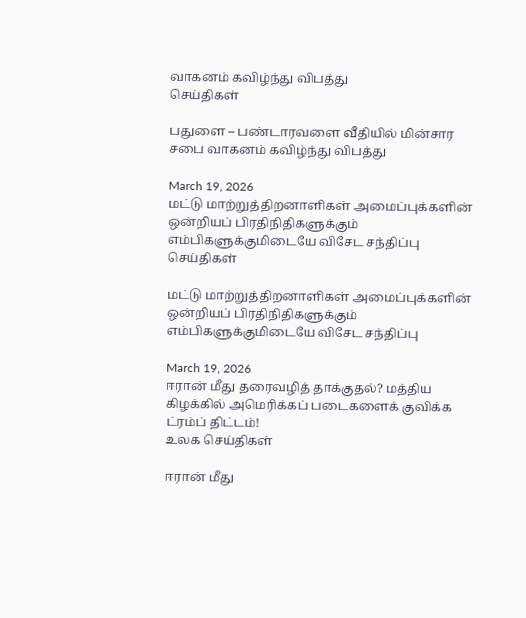வாகனம் கவிழ்ந்து விபத்து
செய்திகள்

பதுளை – பண்டாரவளை வீதியில் மின்சார சபை வாகனம் கவிழ்ந்து விபத்து

March 19, 2026
மட்டு மாற்றுத்திறனாளிகள் அமைப்புக்களின் ஒன்றியப் பிரதிநிதிகளுக்கும் எம்பிகளுக்குமிடையே விசேட சந்திப்பு
செய்திகள்

மட்டு மாற்றுத்திறனாளிகள் அமைப்புக்களின் ஒன்றியப் பிரதிநிதிகளுக்கும் எம்பிகளுக்குமிடையே விசேட சந்திப்பு

March 19, 2026
ஈரான் மீது தரைவழித் தாக்குதல்? மத்திய கிழக்கில் அமெரிக்கப் படைகளைக் குவிக்க ட்ரம்ப் திட்டம்!
உலக செய்திகள்

ஈரான் மீது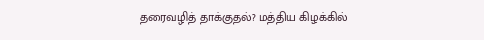தரைவழித் தாக்குதல்? மத்திய கிழக்கில்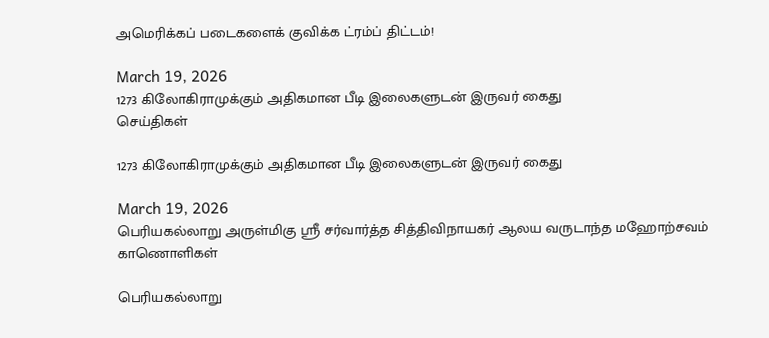அமெரிக்கப் படைகளைக் குவிக்க ட்ரம்ப் திட்டம்!

March 19, 2026
1273 கிலோகிராமுக்கும் அதிகமான பீடி இலைகளுடன் இருவர் கைது
செய்திகள்

1273 கிலோகிராமுக்கும் அதிகமான பீடி இலைகளுடன் இருவர் கைது

March 19, 2026
பெரியகல்லாறு அருள்மிகு ஸ்ரீ சர்வார்த்த சித்திவிநாயகர் ஆலய வருடாந்த மஹோற்சவம்
காணொளிகள்

பெரியகல்லாறு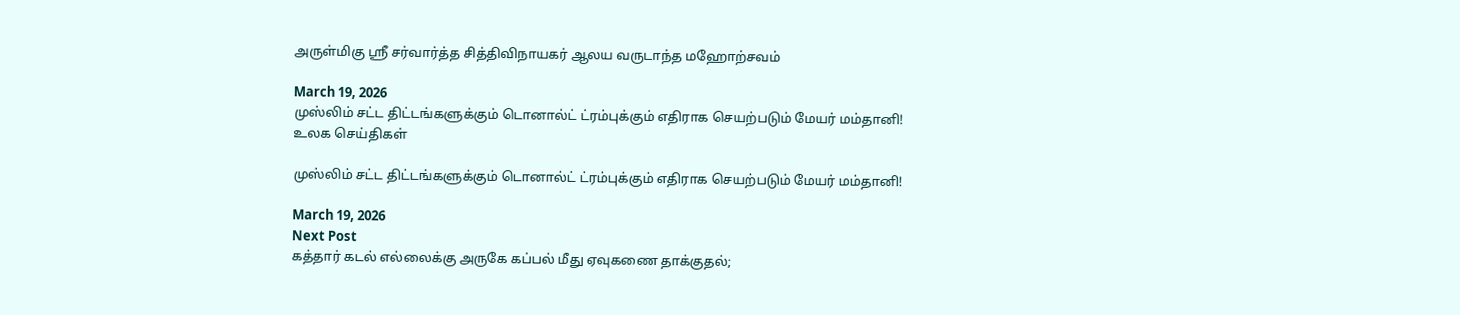அருள்மிகு ஸ்ரீ சர்வார்த்த சித்திவிநாயகர் ஆலய வருடாந்த மஹோற்சவம்

March 19, 2026
முஸ்லிம் சட்ட திட்டங்களுக்கும் டொனால்ட் ட்ரம்புக்கும் எதிராக செயற்படும் மேயர் மம்தானி!
உலக செய்திகள்

முஸ்லிம் சட்ட திட்டங்களுக்கும் டொனால்ட் ட்ரம்புக்கும் எதிராக செயற்படும் மேயர் மம்தானி!

March 19, 2026
Next Post
கத்தார் கடல் எல்லைக்கு அருகே கப்பல் மீது ஏவுகணை தாக்குதல்;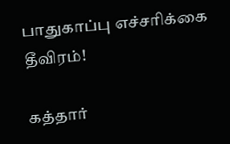பாதுகாப்பு எச்சரிக்கை தீவிரம்!

கத்தார்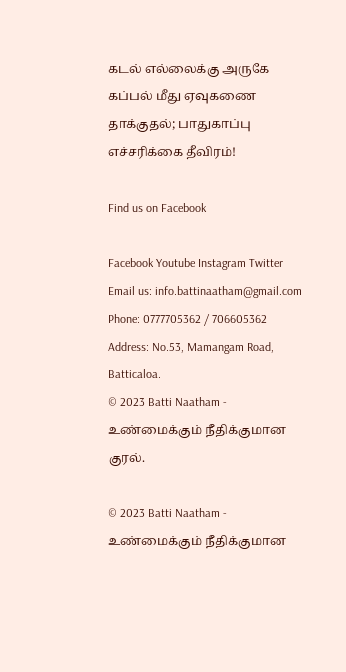கடல் எல்லைக்கு அருகே கப்பல் மீது ஏவுகணை தாக்குதல்; பாதுகாப்பு எச்சரிக்கை தீவிரம்!

Find us on Facebook

Facebook Youtube Instagram Twitter
Email us: info.battinaatham@gmail.com
Phone: 0777705362 / 706605362
Address: No.53, Mamangam Road, Batticaloa.
© 2023 Batti Naatham - உண்மைக்கும் நீதிக்குமான குரல்.

© 2023 Batti Naatham - உண்மைக்கும் நீதிக்குமான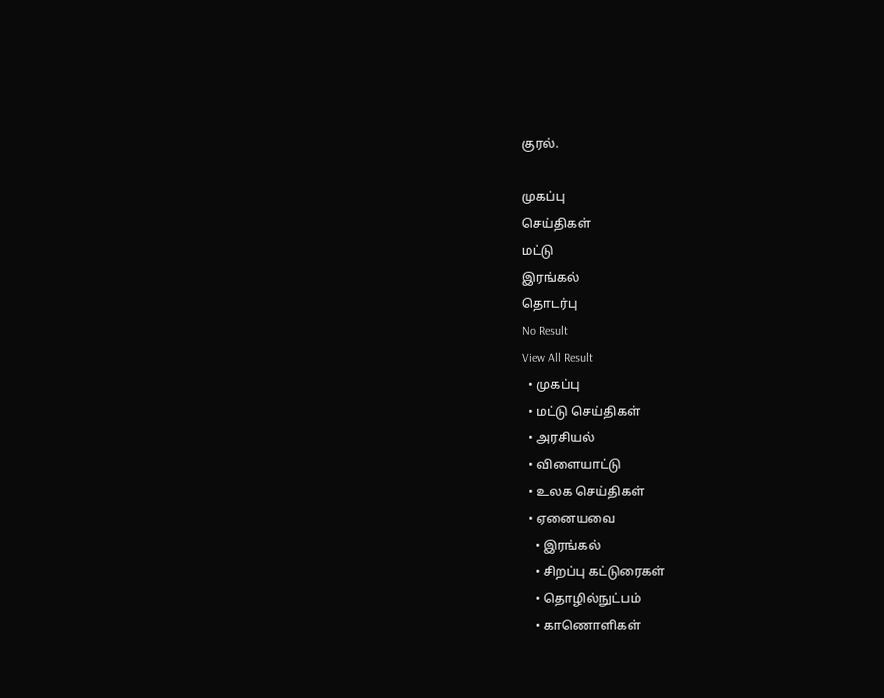குரல்.

முகப்பு
செய்திகள்
மட்டு
இரங்கல்
தொடர்பு
No Result
View All Result
  • முகப்பு
  • மட்டு செய்திகள்
  • அரசியல்
  • விளையாட்டு
  • உலக செய்திகள்
  • ஏனையவை
    • இரங்கல்
    • சிறப்பு கட்டுரைகள்
    • தொழில்நுட்பம்
    • காணொளிகள்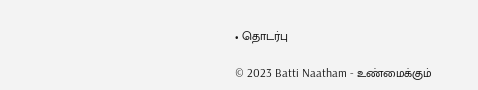• தொடர்பு

© 2023 Batti Naatham - உண்மைக்கும்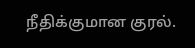நீதிக்குமான குரல்.